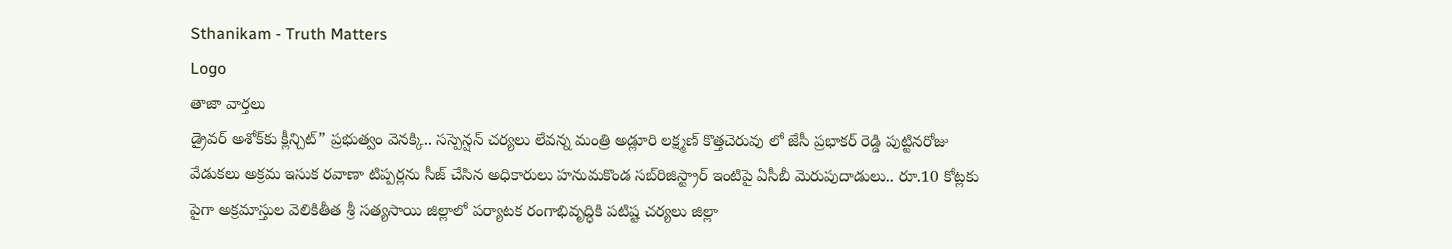Sthanikam - Truth Matters
Logo
తాజా వార్తలు
డ్రైవర్ అశోక్‌కు క్లీన్చిట్” ప్రభుత్వం వెనక్కి.. సస్పెన్షన్ చర్యలు లేవన్న మంత్రి అడ్లూరి లక్ష్మణ్ కొత్తచెరువు లో జేసీ ప్రభాకర్ రెడ్డి పుట్టినరోజు వేడుకలు అక్రమ ఇసుక రవాణా టిప్పర్లను సీజ్ చేసిన అధికారులు హనుమకొండ సబ్‌రిజిస్ట్రార్ ఇంటిపై ఏసీబీ మెరుపుదాడులు.. రూ.10 కోట్లకు పైగా అక్రమాస్తుల వెలికితీత శ్రీ సత్యసాయి జిల్లాలో పర్యాటక రంగాభివృద్ధికి పటిష్ట చర్యలు జిల్లా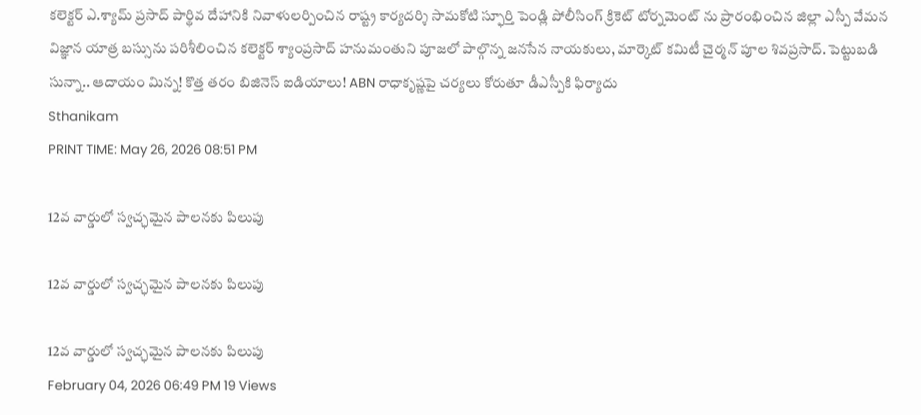కలెక్టర్ ఎ.శ్యామ్ ప్రసాద్ పార్థివ దేహానికి నివాళులర్పించిన రాష్ట్ర కార్యదర్శి సామకోటి స్ఫూర్తి పెండ్లి పోలీసింగ్ క్రికెట్ టోర్నమెంట్ ను ప్రారంభించిన జిల్లా ఎస్పీ వేమన విజ్ఞాన యాత్ర బస్సును పరిశీలించిన కలెక్టర్ శ్యాంప్రసాద్ హనుమంతుని పూజలో పాల్గొన్న జనసేన నాయకులు, మార్కెట్ కమిటీ చైర్మన్ పూల శివప్రసాద్. పెట్టుబడి సున్నా.. ఆదాయం మిన్న! కొత్త తరం బిజినెస్ ఐడియాలు! ABN రాధాకృష్ణపై చర్యలు కోరుతూ డీఎస్పీకి ఫిర్యాదు
Sthanikam
PRINT TIME: May 26, 2026 08:51 PM

12వ వార్డులో స్వచ్ఛమైన పాలనకు పిలుపు

12వ వార్డులో స్వచ్ఛమైన పాలనకు పిలుపు

12వ వార్డులో స్వచ్ఛమైన పాలనకు పిలుపు
February 04, 2026 06:49 PM 19 Views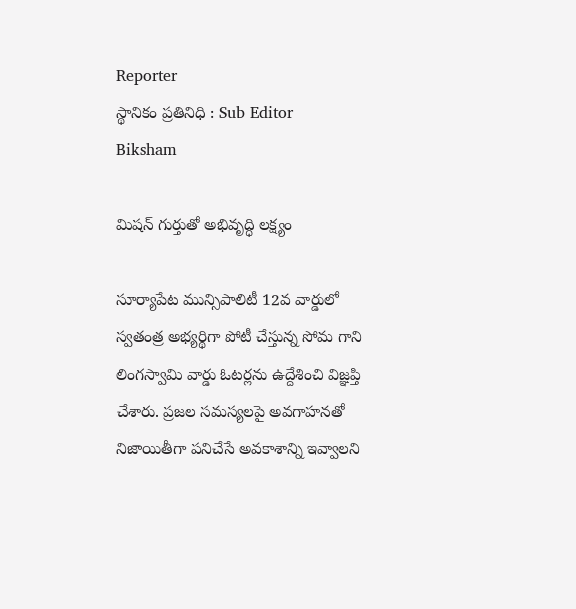Reporter
స్థానికం ప్రతినిధి : Sub Editor
Biksham

మిషన్ గుర్తుతో అభివృద్ధి లక్ష్యం

సూర్యాపేట మున్సిపాలిటీ 12వ వార్డులో స్వతంత్ర అభ్యర్థిగా పోటీ చేస్తున్న సోమ గాని లింగస్వామి వార్డు ఓటర్లను ఉద్దేశించి విజ్ఞప్తి చేశారు. ప్రజల సమస్యలపై అవగాహనతో నిజాయితీగా పనిచేసే అవకాశాన్ని ఇవ్వాలని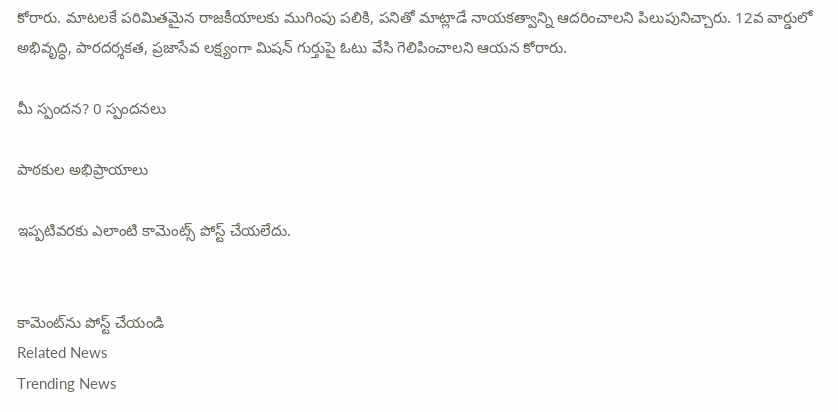కోరారు. మాటలకే పరిమితమైన రాజకీయాలకు ముగింపు పలికి, పనితో మాట్లాడే నాయకత్వాన్ని ఆదరించాలని పిలుపునిచ్చారు. 12వ వార్డులో అభివృద్ధి, పారదర్శకత, ప్రజాసేవ లక్ష్యంగా మిషన్ గుర్తుపై ఓటు వేసి గెలిపించాలని ఆయన కోరారు.

మీ స్పందన? 0 స్పందనలు

పాఠకుల అభిప్రాయాలు

ఇప్పటివరకు ఎలాంటి కామెంట్స్ పోస్ట్ చేయలేదు.


కామెంట్‌ను పోస్ట్ చేయండి
Related News
Trending News